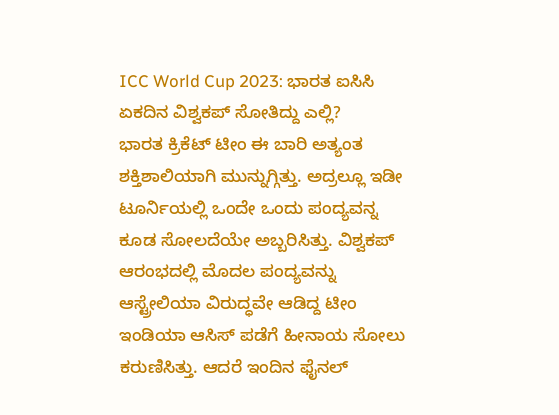ICC World Cup 2023: ಭಾರತ ಐಸಿಸಿ ಏಕದಿನ ವಿಶ್ವಕಪ್ ಸೋತಿದ್ದು ಎಲ್ಲಿ?
ಭಾರತ ಕ್ರಿಕೆಟ್ ಟೀಂ ಈ ಬಾರಿ ಅತ್ಯಂತ ಶಕ್ತಿಶಾಲಿಯಾಗಿ ಮುನ್ನುಗ್ಗಿತ್ತು. ಅದ್ರಲ್ಲೂ ಇಡೀ ಟೂರ್ನಿಯಲ್ಲಿ ಒಂದೇ ಒಂದು ಪಂದ್ಯವನ್ನ ಕೂಡ ಸೋಲದೆಯೇ ಅಬ್ಬರಿಸಿತ್ತು. ವಿಶ್ವಕಪ್ ಆರಂಭದಲ್ಲಿ ಮೊದಲ ಪಂದ್ಯವನ್ನು ಆಸ್ಟ್ರೇಲಿಯಾ ವಿರುದ್ಧವೇ ಆಡಿದ್ದ ಟೀಂ ಇಂಡಿಯಾ ಆಸಿಸ್ ಪಡೆಗೆ ಹೀನಾಯ ಸೋಲು ಕರುಣಿಸಿತ್ತು. ಆದರೆ ಇಂದಿನ ಫೈನಲ್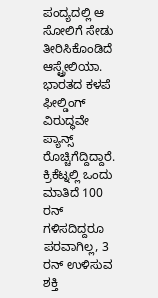ಪಂದ್ಯದಲ್ಲಿ ಆ ಸೋಲಿಗೆ ಸೇಡು ತೀರಿಸಿಕೊಂಡಿದೆ ಆಸ್ಟ್ರೇಲಿಯಾ. ಭಾರತದ ಕಳಪೆ ಫೀಲ್ಡಿಂಗ್ ವಿರುದ್ಧವೇ ಪ್ಯಾನ್ಸ್ ರೊಚ್ಚಿಗೆದ್ದಿದ್ದಾರೆ.
ಕ್ರಿಕೆಟ್ನಲ್ಲಿ ಒಂದು ಮಾತಿದೆ 100 ರನ್ ಗಳಿಸದಿದ್ದರೂ ಪರವಾಗಿಲ್ಲ, 3 ರನ್ ಉಳಿಸುವ ಶಕ್ತಿ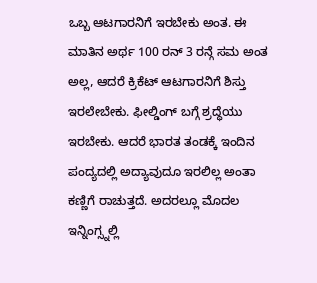ಒಬ್ಬ ಆಟಗಾರನಿಗೆ ಇರಬೇಕು ಅಂತ. ಈ ಮಾತಿನ ಅರ್ಥ 100 ರನ್ 3 ರನ್ಗೆ ಸಮ ಅಂತ ಅಲ್ಲ, ಆದರೆ ಕ್ರಿಕೆಟ್ ಆಟಗಾರನಿಗೆ ಶಿಸ್ತು ಇರಲೇಬೇಕು. ಫೀಲ್ಡಿಂಗ್ ಬಗ್ಗೆ ಶ್ರದ್ಧೆಯು ಇರಬೇಕು. ಆದರೆ ಭಾರತ ತಂಡಕ್ಕೆ ಇಂದಿನ ಪಂದ್ಯದಲ್ಲಿ ಅದ್ಯಾವುದೂ ಇರಲಿಲ್ಲ ಅಂತಾ ಕಣ್ಣಿಗೆ ರಾಚುತ್ತದೆ. ಅದರಲ್ಲೂ ಮೊದಲ ಇನ್ನಿಂಗ್ಸ್ನಲ್ಲಿ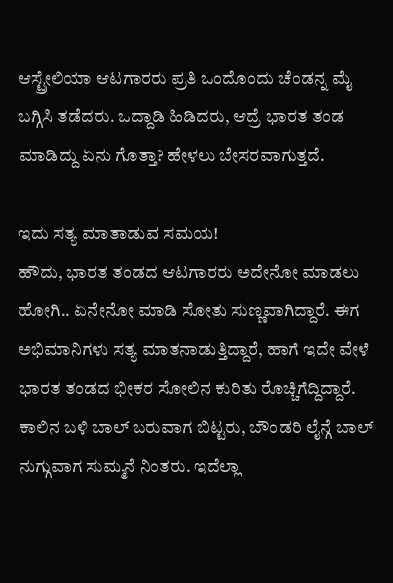ಆಸ್ಟ್ರೇಲಿಯಾ ಆಟಗಾರರು ಪ್ರತಿ ಒಂದೊಂದು ಚೆಂಡನ್ನ ಮೈ ಬಗ್ಗಿಸಿ ತಡೆದರು. ಒದ್ದಾಡಿ ಹಿಡಿದರು, ಆದ್ರೆ ಭಾರತ ತಂಡ ಮಾಡಿದ್ದು ಏನು ಗೊತ್ತಾ? ಹೇಳಲು ಬೇಸರವಾಗುತ್ತದೆ.

ಇದು ಸತ್ಯ ಮಾತಾಡುವ ಸಮಯ!
ಹೌದು, ಭಾರತ ತಂಡದ ಆಟಗಾರರು ಅದೇನೋ ಮಾಡಲು ಹೋಗಿ.. ಏನೇನೋ ಮಾಡಿ ಸೋತು ಸುಣ್ಣವಾಗಿದ್ದಾರೆ. ಈಗ ಅಭಿಮಾನಿಗಳು ಸತ್ಯ ಮಾತನಾಡುತ್ತಿದ್ದಾರೆ, ಹಾಗೆ ಇದೇ ವೇಳೆ ಭಾರತ ತಂಡದ ಭೀಕರ ಸೋಲಿನ ಕುರಿತು ರೊಚ್ಚಿಗೆದ್ದಿದ್ದಾರೆ. ಕಾಲಿನ ಬಳಿ ಬಾಲ್ ಬರುವಾಗ ಬಿಟ್ಟರು, ಬೌಂಡರಿ ಲೈನ್ಗೆ ಬಾಲ್ ನುಗ್ಗುವಾಗ ಸುಮ್ಮನೆ ನಿಂತರು. ಇದೆಲ್ಲಾ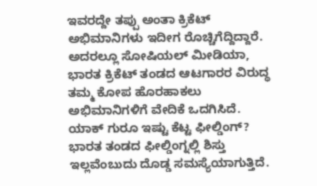ಇವರದ್ದೇ ತಪ್ಪು ಅಂತಾ ಕ್ರಿಕೆಟ್ ಅಭಿಮಾನಿಗಳು ಇದೀಗ ರೊಚ್ಚಿಗೆದ್ದಿದ್ದಾರೆ. ಅದರಲ್ಲೂ ಸೋಷಿಯಲ್ ಮೀಡಿಯಾ, ಭಾರತ ಕ್ರಿಕೆಟ್ ತಂಡದ ಆಟಗಾರರ ವಿರುದ್ಧ ತಮ್ಮ ಕೋಪ ಹೊರಹಾಕಲು ಅಭಿಮಾನಿಗಳಿಗೆ ವೇದಿಕೆ ಒದಗಿಸಿದೆ.
ಯಾಕ್ ಗುರೂ ಇಷ್ಟು ಕೆಟ್ಟ ಫೀಲ್ಡಿಂಗ್?
ಭಾರತ ತಂಡದ ಫೀಲ್ಡಿಂಗ್ನಲ್ಲಿ ಶಿಸ್ತು ಇಲ್ಲವೆಂಬುದು ದೊಡ್ಡ ಸಮಸ್ಯೆಯಾಗುತ್ತಿದೆ.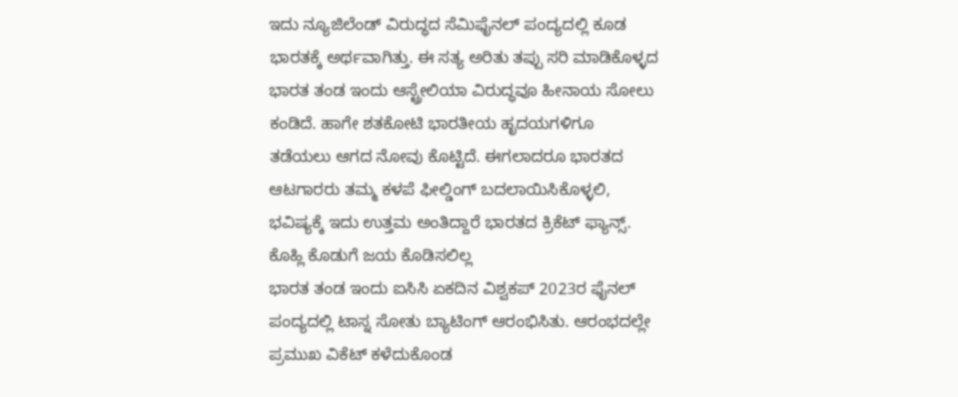ಇದು ನ್ಯೂಜಿಲೆಂಡ್ ವಿರುದ್ಧದ ಸೆಮಿಫೈನಲ್ ಪಂದ್ಯದಲ್ಲಿ ಕೂಡ ಭಾರತಕ್ಕೆ ಅರ್ಥವಾಗಿತ್ತು. ಈ ಸತ್ಯ ಅರಿತು ತಪ್ಪು ಸರಿ ಮಾಡಿಕೊಳ್ಳದ ಭಾರತ ತಂಡ ಇಂದು ಆಸ್ಟ್ರೇಲಿಯಾ ವಿರುದ್ಧವೂ ಹೀನಾಯ ಸೋಲು ಕಂಡಿದೆ. ಹಾಗೇ ಶತಕೋಟಿ ಭಾರತೀಯ ಹೃದಯಗಳಿಗೂ ತಡೆಯಲು ಆಗದ ನೋವು ಕೊಟ್ಟಿದೆ. ಈಗಲಾದರೂ ಭಾರತದ ಆಟಗಾರರು ತಮ್ಮ ಕಳಪೆ ಫೀಲ್ಡಿಂಗ್ ಬದಲಾಯಿಸಿಕೊಳ್ಳಲಿ, ಭವಿಷ್ಯಕ್ಕೆ ಇದು ಉತ್ತಮ ಅಂತಿದ್ದಾರೆ ಭಾರತದ ಕ್ರಿಕೆಟ್ ಫ್ಯಾನ್ಸ್.
ಕೊಹ್ಲಿ ಕೊಡುಗೆ ಜಯ ಕೊಡಿಸಲಿಲ್ಲ
ಭಾರತ ತಂಡ ಇಂದು ಐಸಿಸಿ ಏಕದಿನ ವಿಶ್ವಕಪ್ 2023ರ ಫೈನಲ್ ಪಂದ್ಯದಲ್ಲಿ ಟಾಸ್ನ ಸೋತು ಬ್ಯಾಟಿಂಗ್ ಆರಂಭಿಸಿತು. ಆರಂಭದಲ್ಲೇ ಪ್ರಮುಖ ವಿಕೆಟ್ ಕಳೆದುಕೊಂಡ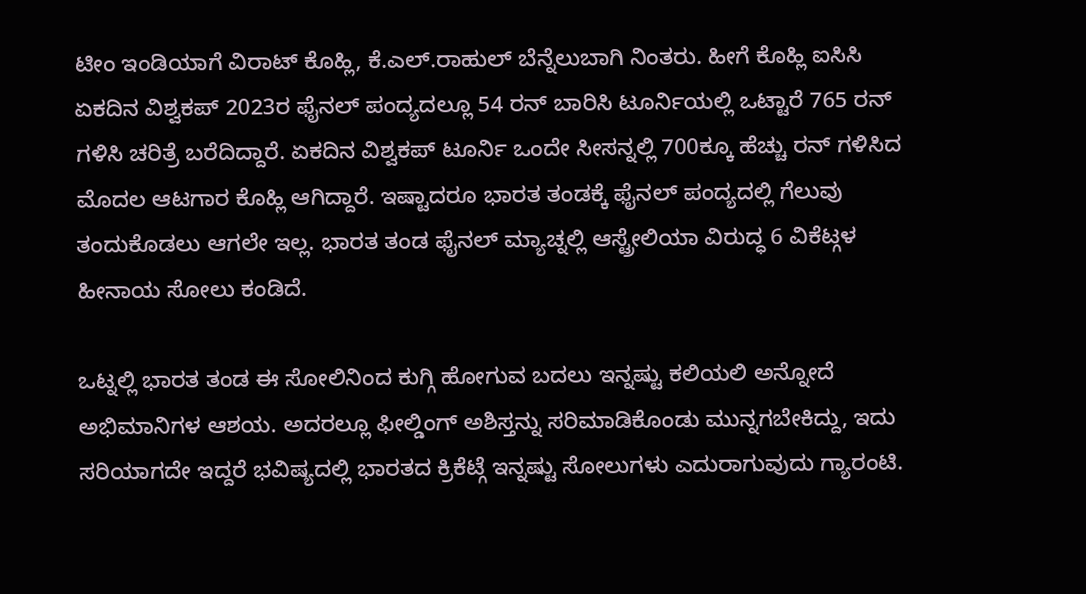ಟೀಂ ಇಂಡಿಯಾಗೆ ವಿರಾಟ್ ಕೊಹ್ಲಿ, ಕೆ.ಎಲ್.ರಾಹುಲ್ ಬೆನ್ನೆಲುಬಾಗಿ ನಿಂತರು. ಹೀಗೆ ಕೊಹ್ಲಿ ಐಸಿಸಿ ಏಕದಿನ ವಿಶ್ವಕಪ್ 2023ರ ಫೈನಲ್ ಪಂದ್ಯದಲ್ಲೂ 54 ರನ್ ಬಾರಿಸಿ ಟೂರ್ನಿಯಲ್ಲಿ ಒಟ್ಟಾರೆ 765 ರನ್ ಗಳಿಸಿ ಚರಿತ್ರೆ ಬರೆದಿದ್ದಾರೆ. ಏಕದಿನ ವಿಶ್ವಕಪ್ ಟೂರ್ನಿ ಒಂದೇ ಸೀಸನ್ನಲ್ಲಿ 700ಕ್ಕೂ ಹೆಚ್ಚು ರನ್ ಗಳಿಸಿದ ಮೊದಲ ಆಟಗಾರ ಕೊಹ್ಲಿ ಆಗಿದ್ದಾರೆ. ಇಷ್ಟಾದರೂ ಭಾರತ ತಂಡಕ್ಕೆ ಫೈನಲ್ ಪಂದ್ಯದಲ್ಲಿ ಗೆಲುವು ತಂದುಕೊಡಲು ಆಗಲೇ ಇಲ್ಲ. ಭಾರತ ತಂಡ ಫೈನಲ್ ಮ್ಯಾಚ್ನಲ್ಲಿ ಆಸ್ಟ್ರೇಲಿಯಾ ವಿರುದ್ಧ 6 ವಿಕೆಟ್ಗಳ ಹೀನಾಯ ಸೋಲು ಕಂಡಿದೆ.

ಒಟ್ನಲ್ಲಿ ಭಾರತ ತಂಡ ಈ ಸೋಲಿನಿಂದ ಕುಗ್ಗಿ ಹೋಗುವ ಬದಲು ಇನ್ನಷ್ಟು ಕಲಿಯಲಿ ಅನ್ನೋದೆ ಅಭಿಮಾನಿಗಳ ಆಶಯ. ಅದರಲ್ಲೂ ಫೀಲ್ಡಿಂಗ್ ಅಶಿಸ್ತನ್ನು ಸರಿಮಾಡಿಕೊಂಡು ಮುನ್ನಗಬೇಕಿದ್ದು, ಇದು ಸರಿಯಾಗದೇ ಇದ್ದರೆ ಭವಿಷ್ಯದಲ್ಲಿ ಭಾರತದ ಕ್ರಿಕೆಟ್ಗೆ ಇನ್ನಷ್ಟು ಸೋಲುಗಳು ಎದುರಾಗುವುದು ಗ್ಯಾರಂಟಿ.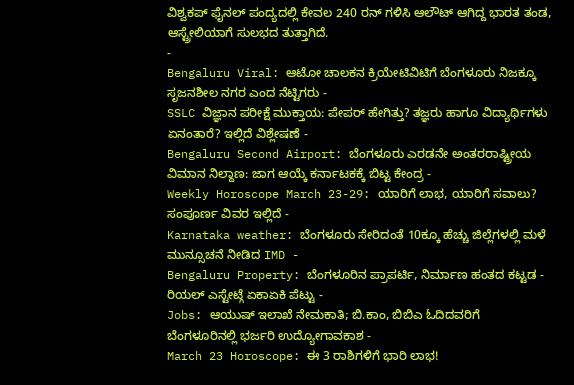ವಿಶ್ವಕಪ್ ಫೈನಲ್ ಪಂದ್ಯದಲ್ಲಿ ಕೇವಲ 240 ರನ್ ಗಳಿಸಿ ಆಲೌಟ್ ಆಗಿದ್ದ ಭಾರತ ತಂಡ, ಆಸ್ಟ್ರೇಲಿಯಾಗೆ ಸುಲಭದ ತುತ್ತಾಗಿದೆ.
-
Bengaluru Viral: ಆಟೋ ಚಾಲಕನ ಕ್ರಿಯೇಟಿವಿಟಿಗೆ ಬೆಂಗಳೂರು ನಿಜಕ್ಕೂ ಸೃಜನಶೀಲ ನಗರ ಎಂದ ನೆಟ್ಟಿಗರು -
SSLC ವಿಜ್ಞಾನ ಪರೀಕ್ಷೆ ಮುಕ್ತಾಯ: ಪೇಪರ್ ಹೇಗಿತ್ತು? ತಜ್ಞರು ಹಾಗೂ ವಿದ್ಯಾರ್ಥಿಗಳು ಏನಂತಾರೆ? ಇಲ್ಲಿದೆ ವಿಶ್ಲೇಷಣೆ -
Bengaluru Second Airport: ಬೆಂಗಳೂರು ಎರಡನೇ ಅಂತರರಾಷ್ಟ್ರೀಯ ವಿಮಾನ ನಿಲ್ದಾಣ: ಜಾಗ ಆಯ್ಕೆ ಕರ್ನಾಟಕಕ್ಕೆ ಬಿಟ್ಟ ಕೇಂದ್ರ -
Weekly Horoscope March 23-29: ಯಾರಿಗೆ ಲಾಭ, ಯಾರಿಗೆ ಸವಾಲು? ಸಂಪೂರ್ಣ ವಿವರ ಇಲ್ಲಿದೆ -
Karnataka weather: ಬೆಂಗಳೂರು ಸೇರಿದಂತೆ 10ಕ್ಕೂ ಹೆಚ್ಚು ಜಿಲ್ಲೆಗಳಲ್ಲಿ ಮಳೆ ಮುನ್ಸೂಚನೆ ನೀಡಿದ IMD -
Bengaluru Property: ಬೆಂಗಳೂರಿನ ಪ್ರಾಪರ್ಟಿ, ನಿರ್ಮಾಣ ಹಂತದ ಕಟ್ಟಡ - ರಿಯಲ್ ಎಸ್ಟೇಟ್ಗೆ ಏಕಾಏಕಿ ಪೆಟ್ಟು -
Jobs: ಆಯುಷ್ ಇಲಾಖೆ ನೇಮಕಾತಿ; ಬಿ.ಕಾಂ, ಬಿಬಿಎ ಓದಿದವರಿಗೆ ಬೆಂಗಳೂರಿನಲ್ಲಿ ಭರ್ಜರಿ ಉದ್ಯೋಗಾವಕಾಶ -
March 23 Horoscope: ಈ 3 ರಾಶಿಗಳಿಗೆ ಭಾರಿ ಲಾಭ!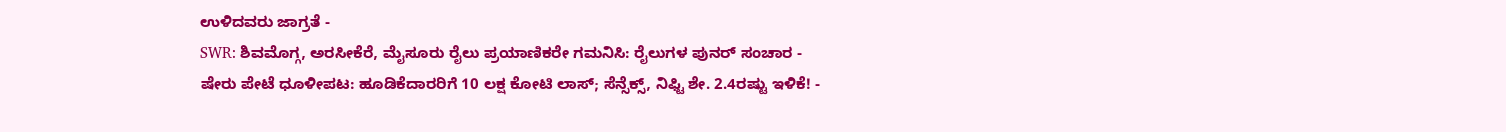ಉಳಿದವರು ಜಾಗ್ರತೆ -
SWR: ಶಿವಮೊಗ್ಗ, ಅರಸೀಕೆರೆ, ಮೈಸೂರು ರೈಲು ಪ್ರಯಾಣಿಕರೇ ಗಮನಿಸಿ: ರೈಲುಗಳ ಪುನರ್ ಸಂಚಾರ -
ಷೇರು ಪೇಟೆ ಧೂಳೀಪಟ: ಹೂಡಿಕೆದಾರರಿಗೆ 10 ಲಕ್ಷ ಕೋಟಿ ಲಾಸ್; ಸೆನ್ಸೆಕ್ಸ್, ನಿಫ್ಟಿ ಶೇ. 2.4ರಷ್ಟು ಇಳಿಕೆ! -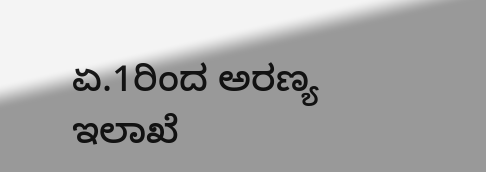ಏ.1ರಿಂದ ಅರಣ್ಯ ಇಲಾಖೆ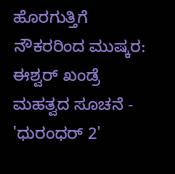ಹೊರಗುತ್ತಿಗೆ ನೌಕರರಿಂದ ಮುಷ್ಕರ: ಈಶ್ವರ್ ಖಂಡ್ರೆ ಮಹತ್ವದ ಸೂಚನೆ -
'ಧುರಂಧರ್ 2'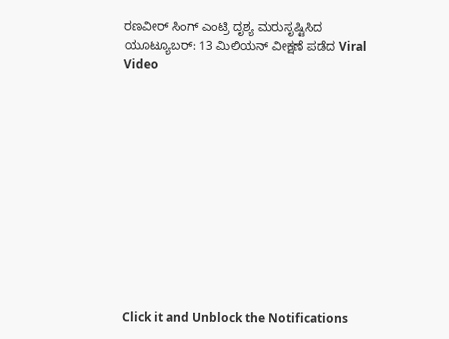ರಣವೀರ್ ಸಿಂಗ್ ಎಂಟ್ರಿ ದೃಶ್ಯ ಮರುಸೃಷ್ಟಿಸಿದ ಯೂಟ್ಯೂಬರ್: 13 ಮಿಲಿಯನ್ ವೀಕ್ಷಣೆ ಪಡೆದ Viral Video












Click it and Unblock the Notifications